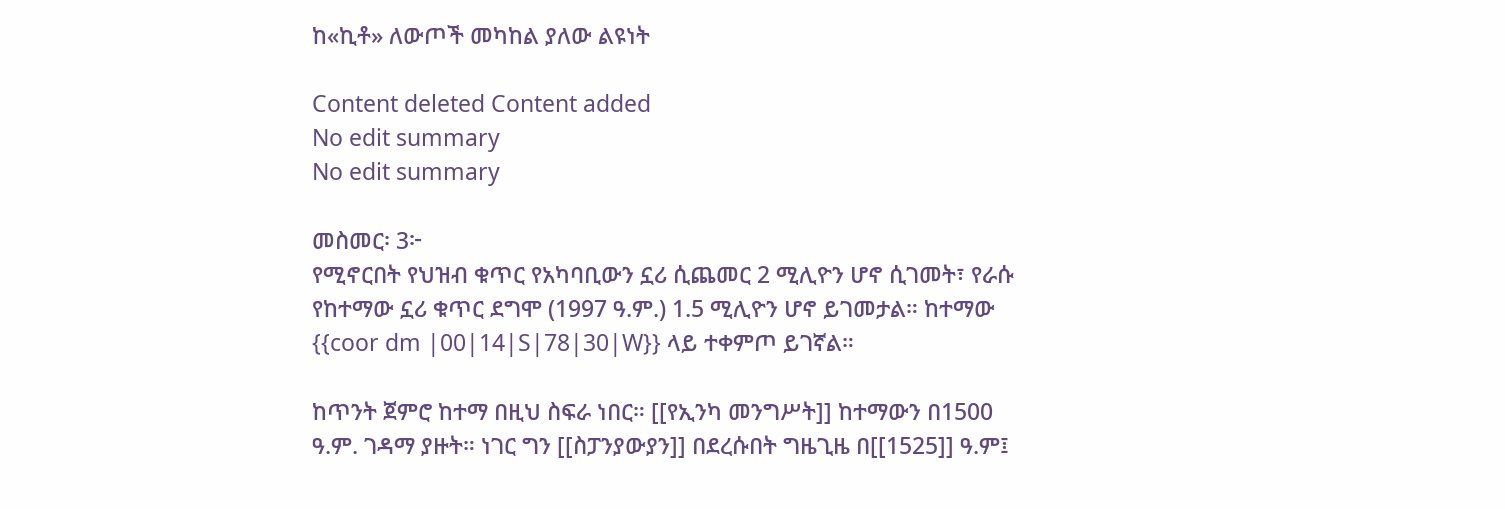ከ«ኪቶ» ለውጦች መካከል ያለው ልዩነት

Content deleted Content added
No edit summary
No edit summary

መስመር፡ 3፦
የሚኖርበት የህዝብ ቁጥር የአካባቢውን ኗሪ ሲጨመር 2 ሚሊዮን ሆኖ ሲገመት፣ የራሱ የከተማው ኗሪ ቁጥር ደግሞ (1997 ዓ.ም.) 1.5 ሚሊዮን ሆኖ ይገመታል። ከተማው {{coor dm |00|14|S|78|30|W}} ላይ ተቀምጦ ይገኛል።

ከጥንት ጀምሮ ከተማ በዚህ ስፍራ ነበር። [[የኢንካ መንግሥት]] ከተማውን በ1500 ዓ.ም. ገዳማ ያዙት። ነገር ግን [[ስፓንያውያን]] በደረሱበት ግዜጊዜ በ[[1525]] ዓ.ም፤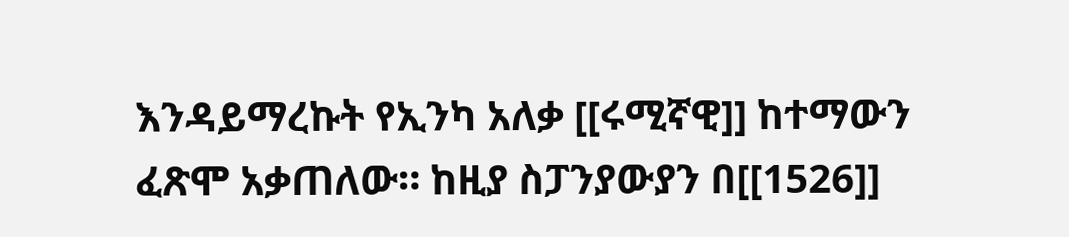እንዳይማረኩት የኢንካ አለቃ [[ሩሚኛዊ]] ከተማውን ፈጽሞ አቃጠለው። ከዚያ ስፓንያውያን በ[[1526]]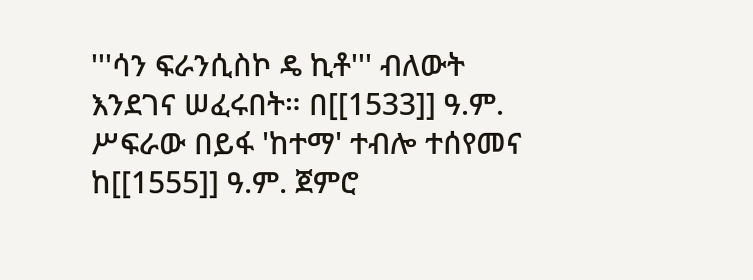'''ሳን ፍራንሲስኮ ዴ ኪቶ''' ብለውት እንደገና ሠፈሩበት። በ[[1533]] ዓ.ም. ሥፍራው በይፋ 'ከተማ' ተብሎ ተሰየመና ከ[[1555]] ዓ.ም. ጀምሮ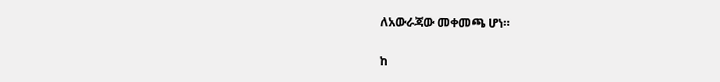ለአውራጃው መቀመጫ ሆነ።


ከ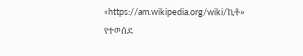«https://am.wikipedia.org/wiki/ኪቶ» የተወሰደ